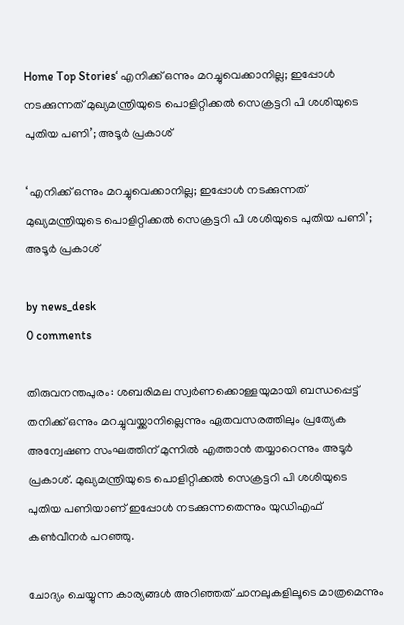Home Top Stories‘ എനിക്ക് ഒന്നും മറച്ചുവെക്കാനില്ല; ഇപ്പോള്‍ നടക്കുന്നത് മുഖ്യമന്ത്രിയുടെ പൊളിറ്റിക്കല്‍ സെക്രട്ടറി പി ശശിയുടെ പുതിയ പണി’; അടൂര്‍ പ്രകാശ്

‘ എനിക്ക് ഒന്നും മറച്ചുവെക്കാനില്ല; ഇപ്പോള്‍ നടക്കുന്നത് മുഖ്യമന്ത്രിയുടെ പൊളിറ്റിക്കല്‍ സെക്രട്ടറി പി ശശിയുടെ പുതിയ പണി’; അടൂര്‍ പ്രകാശ്

by news_desk
0 comments

തിരുവനന്തപുരം: ശബരിമല സ്വര്‍ണക്കൊള്ളയുമായി ബന്ധപ്പെട്ട് തനിക്ക് ഒന്നും മറച്ചുവയ്ക്കാനില്ലെന്നും ഏതവസരത്തിലും പ്രത്യേക അന്വേഷണ സംഘത്തിന് മുന്നില്‍ എത്താന്‍ തയ്യാറെന്നും അടൂര്‍ പ്രകാശ്. മുഖ്യമന്ത്രിയുടെ പൊളിറ്റിക്കല്‍ സെക്രട്ടറി പി ശശിയുടെ പുതിയ പണിയാണ് ഇപ്പോള്‍ നടക്കുന്നതെന്നും യുഡിഎഫ് കണ്‍വീനര്‍ പറഞ്ഞു.

ചോദ്യം ചെയ്യുന്ന കാര്യങ്ങള്‍ അറിഞ്ഞത് ചാനലുകളിലൂടെ മാത്രമെന്നും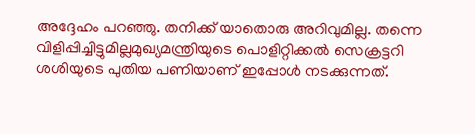അദ്ദേഹം പറഞ്ഞു. തനിക്ക് യാതൊരു അറിവുമില്ല. തന്നെ വിളിപ്പിച്ചിട്ടുമില്ലമുഖ്യമന്ത്രിയുടെ പൊളിറ്റിക്കല്‍ സെക്രട്ടറി ശശിയുടെ പുതിയ പണിയാണ് ഇപ്പോള്‍ നടക്കുന്നത്.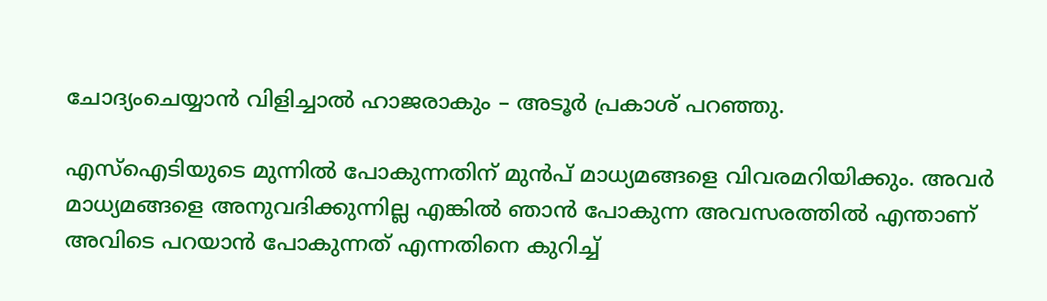ചോദ്യംചെയ്യാന്‍ വിളിച്ചാല്‍ ഹാജരാകും – അടൂര്‍ പ്രകാശ് പറഞ്ഞു.

എസ്‌ഐടിയുടെ മുന്നില്‍ പോകുന്നതിന് മുന്‍പ് മാധ്യമങ്ങളെ വിവരമറിയിക്കും. അവര്‍ മാധ്യമങ്ങളെ അനുവദിക്കുന്നില്ല എങ്കില്‍ ഞാന്‍ പോകുന്ന അവസരത്തില്‍ എന്താണ് അവിടെ പറയാന്‍ പോകുന്നത് എന്നതിനെ കുറിച്ച്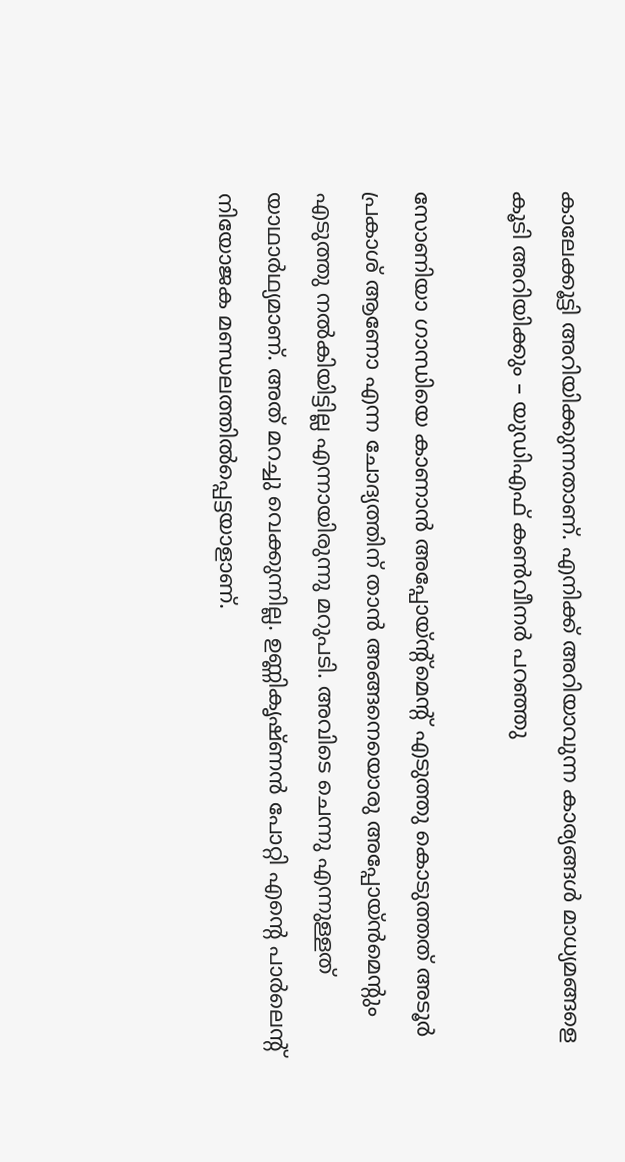കാലേക്കൂട്ടി അറിയിക്കുന്നതാണ്. എനിക്ക് അറിയാവുന്ന കാര്യങ്ങള്‍ മാധ്യമങ്ങളെ കൂടി അറിയിക്കും – യുഡിഎഫ് കണ്‍വീനര്‍ പറഞ്ഞു

സോണിയാ ഗാന്ധിയെ കാണാന്‍ അപ്പോയ്ന്റ്‌മെന്റ് എടുത്തു കൊടുത്തത് അടൂര്‍ പ്രകാശ് ആണോ എന്ന ചോദ്യത്തിന് താന്‍ അങ്ങനെയൊരു അപ്പോയ്ന്‍മെന്റും എടുത്തു നല്‍കിയിട്ടില്ല എന്നായിരുന്നു മറുപടി. അവിടെ ചെന്നു എന്നുള്ളത് യാഥാര്‍ഥ്യമാണ്. അത് മറച്ചു വെക്കുന്നില്ല. ഉണ്ണികൃഷ്ണന്‍ പോറ്റി എന്റെ പാര്‍ലെന്റ് നിയോജക മണ്ഡലത്തില്‍പ്പെട്ടയാളാണ്.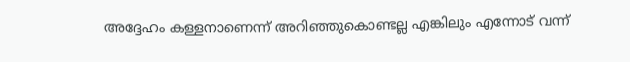അദ്ദേഹം കള്ളനാണെന്ന് അറിഞ്ഞുകൊണ്ടല്ല എങ്കിലും എന്നോട് വന്ന്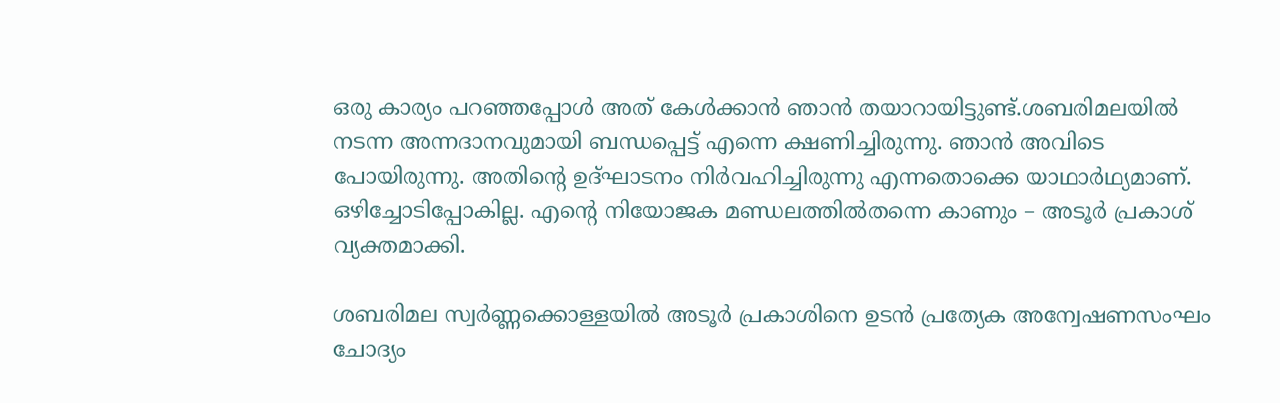ഒരു കാര്യം പറഞ്ഞപ്പോള്‍ അത് കേള്‍ക്കാന്‍ ഞാന്‍ തയാറായിട്ടുണ്ട്.ശബരിമലയില്‍ നടന്ന അന്നദാനവുമായി ബന്ധപ്പെട്ട് എന്നെ ക്ഷണിച്ചിരുന്നു. ഞാന്‍ അവിടെ പോയിരുന്നു. അതിന്റെ ഉദ്ഘാടനം നിര്‍വഹിച്ചിരുന്നു എന്നതൊക്കെ യാഥാര്‍ഥ്യമാണ്. ഒഴിച്ചോടിപ്പോകില്ല. എന്റെ നിയോജക മണ്ഡലത്തില്‍തന്നെ കാണും – അടൂര്‍ പ്രകാശ് വ്യക്തമാക്കി.

ശബരിമല സ്വര്‍ണ്ണക്കൊള്ളയില്‍ അടൂര്‍ പ്രകാശിനെ ഉടന്‍ പ്രത്യേക അന്വേഷണസംഘം ചോദ്യം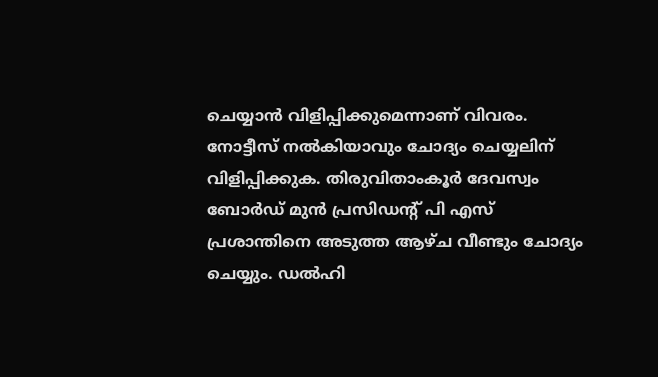ചെയ്യാന്‍ വിളിപ്പിക്കുമെന്നാണ് വിവരം. നോട്ടീസ് നല്‍കിയാവും ചോദ്യം ചെയ്യലിന് വിളിപ്പിക്കുക. തിരുവിതാംകൂര്‍ ദേവസ്വം ബോര്‍ഡ് മുന്‍ പ്രസിഡന്റ് പി എസ് പ്രശാന്തിനെ അടുത്ത ആഴ്ച വീണ്ടും ചോദ്യം ചെയ്യും. ഡല്‍ഹി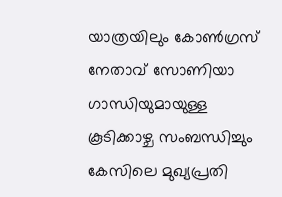യാത്രയിലും കോണ്‍ഗ്രസ് നേതാവ് സോണിയാ ഗാന്ധിയുമായുള്ള കൂടിക്കാഴ്ച സംബന്ധിച്ചും കേസിലെ മുഖ്യപ്രതി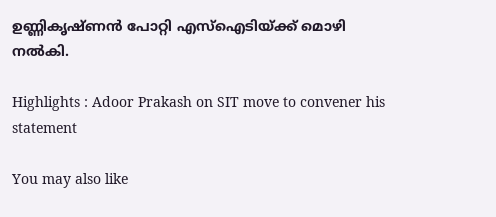ഉണ്ണികൃഷ്ണന്‍ പോറ്റി എസ്‌ഐടിയ്ക്ക് മൊഴി നല്‍കി.

Highlights : Adoor Prakash on SIT move to convener his statement

You may also like